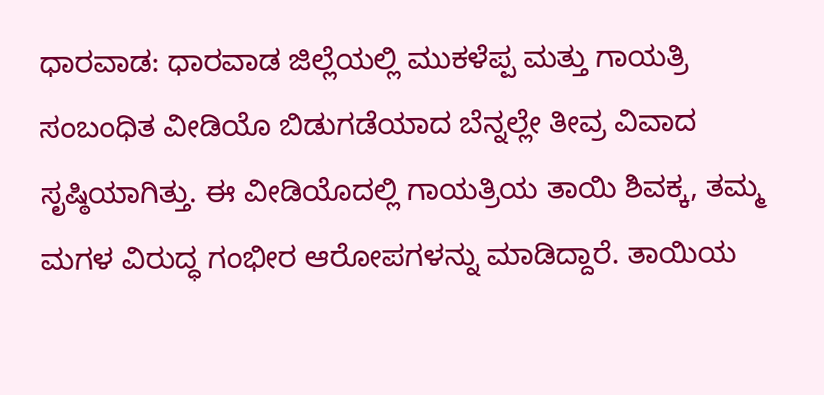ಧಾರವಾಡ: ಧಾರವಾಡ ಜಿಲ್ಲೆಯಲ್ಲಿ ಮುಕಳೆಪ್ಪ ಮತ್ತು ಗಾಯತ್ರಿ ಸಂಬಂಧಿತ ವೀಡಿಯೊ ಬಿಡುಗಡೆಯಾದ ಬೆನ್ನಲ್ಲೇ ತೀವ್ರ ವಿವಾದ ಸೃಷ್ಠಿಯಾಗಿತ್ತು. ಈ ವೀಡಿಯೊದಲ್ಲಿ ಗಾಯತ್ರಿಯ ತಾಯಿ ಶಿವಕ್ಕ, ತಮ್ಮ ಮಗಳ ವಿರುದ್ಧ ಗಂಭೀರ ಆರೋಪಗಳನ್ನು ಮಾಡಿದ್ದಾರೆ. ತಾಯಿಯ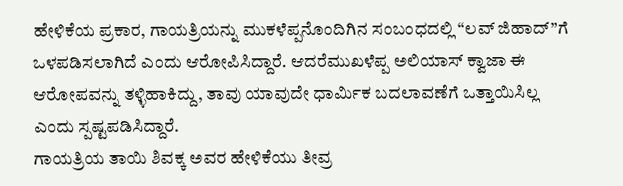ಹೇಳಿಕೆಯ ಪ್ರಕಾರ, ಗಾಯತ್ರಿಯನ್ನು ಮುಕಳೆಪ್ಪನೊಂದಿಗಿನ ಸಂಬಂಧದಲ್ಲಿ “ಲವ್ ಜಿಹಾದ್”ಗೆ ಒಳಪಡಿಸಲಾಗಿದೆ ಎಂದು ಆರೋಪಿಸಿದ್ದಾರೆ. ಆದರೆಮುಖಳೆಪ್ಪ ಅಲಿಯಾಸ್ ಕ್ವಾಜಾ ಈ ಆರೋಪವನ್ನು ತಳ್ಳಿಹಾಕಿದ್ದು, ತಾವು ಯಾವುದೇ ಧಾರ್ಮಿಕ ಬದಲಾವಣೆಗೆ ಒತ್ತಾಯಿಸಿಲ್ಲ ಎಂದು ಸ್ಪಷ್ಟಪಡಿಸಿದ್ದಾರೆ.
ಗಾಯತ್ರಿಯ ತಾಯಿ ಶಿವಕ್ಕ ಅವರ ಹೇಳಿಕೆಯು ತೀವ್ರ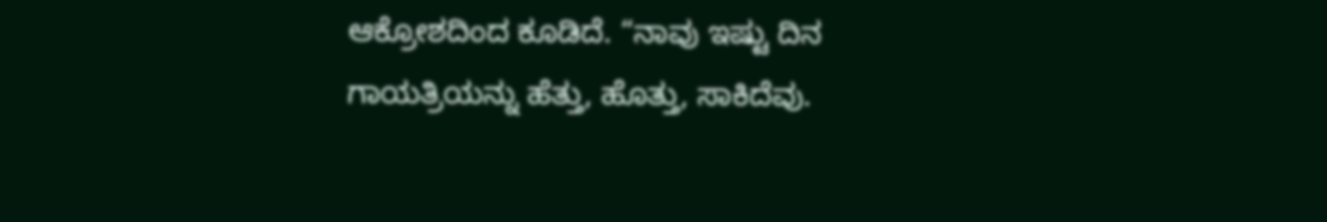ಆಕ್ರೋಶದಿಂದ ಕೂಡಿದೆ. “ನಾವು ಇಷ್ಟು ದಿನ ಗಾಯತ್ರಿಯನ್ನು ಹೆತ್ತು, ಹೊತ್ತು, ಸಾಕಿದೆವು.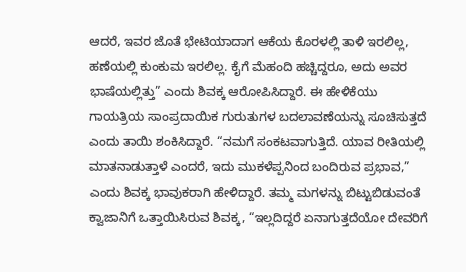ಆದರೆ, ಇವರ ಜೊತೆ ಭೇಟಿಯಾದಾಗ ಆಕೆಯ ಕೊರಳಲ್ಲಿ ತಾಳಿ ಇರಲಿಲ್ಲ, ಹಣೆಯಲ್ಲಿ ಕುಂಕುಮ ಇರಲಿಲ್ಲ. ಕೈಗೆ ಮೆಹಂದಿ ಹಚ್ಚಿದ್ದರೂ, ಅದು ಅವರ ಭಾಷೆಯಲ್ಲಿತ್ತು” ಎಂದು ಶಿವಕ್ಕ ಆರೋಪಿಸಿದ್ದಾರೆ. ಈ ಹೇಳಿಕೆಯು ಗಾಯತ್ರಿಯ ಸಾಂಪ್ರದಾಯಿಕ ಗುರುತುಗಳ ಬದಲಾವಣೆಯನ್ನು ಸೂಚಿಸುತ್ತದೆ ಎಂದು ತಾಯಿ ಶಂಕಿಸಿದ್ದಾರೆ. “ನಮಗೆ ಸಂಕಟವಾಗುತ್ತಿದೆ. ಯಾವ ರೀತಿಯಲ್ಲಿ ಮಾತನಾಡುತ್ತಾಳೆ ಎಂದರೆ, ಇದು ಮುಕಳೆಪ್ಪನಿಂದ ಬಂದಿರುವ ಪ್ರಭಾವ,” ಎಂದು ಶಿವಕ್ಕ ಭಾವುಕರಾಗಿ ಹೇಳಿದ್ದಾರೆ. ತಮ್ಮ ಮಗಳನ್ನು ಬಿಟ್ಟುಬಿಡುವಂತೆ ಕ್ವಾಜಾನಿಗೆ ಒತ್ತಾಯಿಸಿರುವ ಶಿವಕ್ಕ, “ಇಲ್ಲದಿದ್ದರೆ ಏನಾಗುತ್ತದೆಯೋ ದೇವರಿಗೆ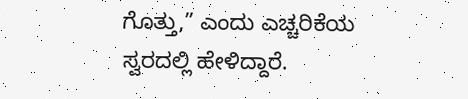ಗೊತ್ತು,” ಎಂದು ಎಚ್ಚರಿಕೆಯ ಸ್ವರದಲ್ಲಿ ಹೇಳಿದ್ದಾರೆ.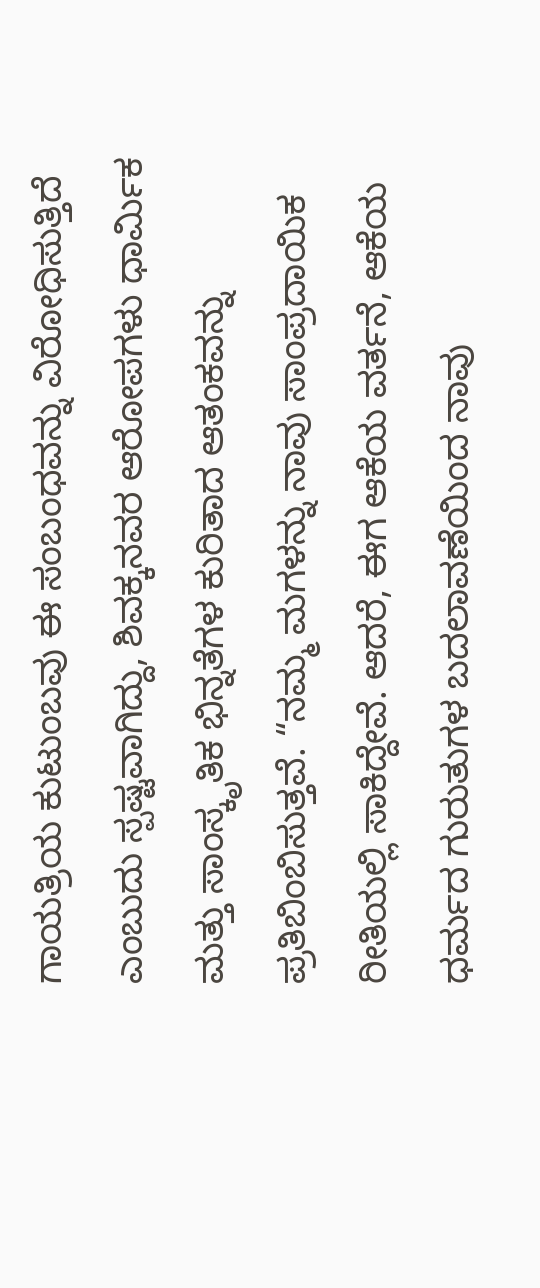ಗಾಯತ್ರಿಯ ಕುಟುಂಬವು ಈ ಸಂಬಂಧವನ್ನು ವಿರೋಧಿಸುತ್ತಿದೆ ಎಂಬುದು ಸ್ಪಷ್ಟವಾಗಿದ್ದು, ಶಿವಕ್ಕನವರ ಆರೋಪಗಳು ಧಾರ್ಮಿಕ ಮತ್ತು ಸಾಂಸ್ಕೃತಿಕ ಭಿನ್ನತೆಗಳ ಕುರಿತಾದ ಆತಂಕವನ್ನು ಪ್ರತಿಬಿಂಬಿಸುತ್ತವೆ. “ನಮ್ಮ ಮಗಳನ್ನು ನಾವು ಸಾಂಪ್ರದಾಯಿಕ ರೀತಿಯಲ್ಲಿ ಸಾಕಿದ್ದೇವೆ. ಆದರೆ, ಈಗ ಆಕೆಯ ವರ್ತನೆ, ಆಕೆಯ ಧರ್ಮದ ಗುರುತುಗಳ ಬದಲಾವಣೆಯಿಂದ ನಾವು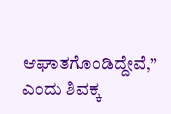ಆಘಾತಗೊಂಡಿದ್ದೇವೆ,” ಎಂದು ಶಿವಕ್ಕ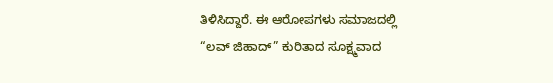ತಿಳಿಸಿದ್ದಾರೆ. ಈ ಆರೋಪಗಳು ಸಮಾಜದಲ್ಲಿ “ಲವ್ ಜಿಹಾದ್” ಕುರಿತಾದ ಸೂಕ್ಷ್ಮವಾದ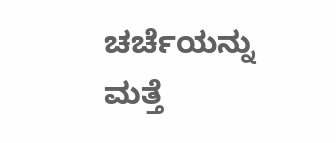ಚರ್ಚೆಯನ್ನು ಮತ್ತೆ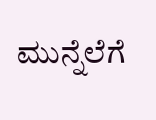ಮುನ್ನೆಲೆಗೆ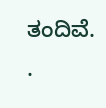ತಂದಿವೆ. .